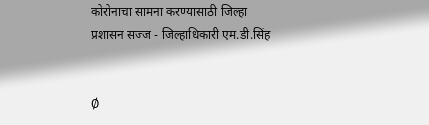कोरोनाचा सामना करण्यासाठी जिल्हा प्रशासन सज्ज - जिल्हाधिकारी एम.डी.सिंह


Ø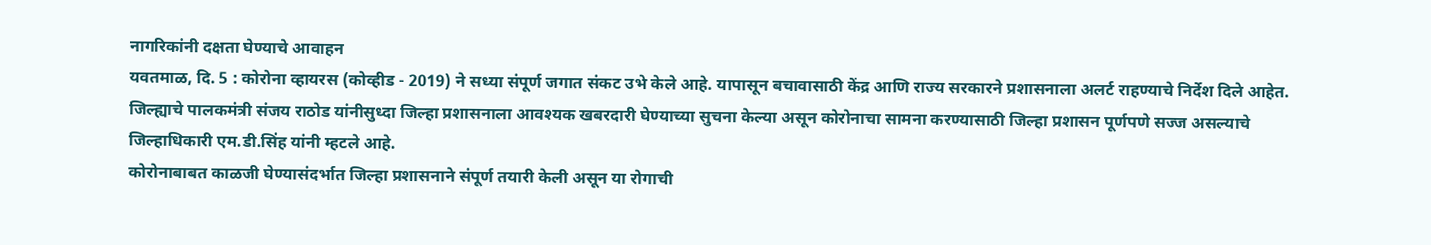नागरिकांनी दक्षता घेण्याचे आवाहन
यवतमाळ, दि. 5 : कोरोना व्हायरस (कोव्हीड - 2019) ने सध्या संपूर्ण जगात संकट उभे केले आहे. यापासून बचावासाठी केंद्र आणि राज्य सरकारने प्रशासनाला अलर्ट राहण्याचे निर्देश दिले आहेत. जिल्ह्याचे पालकमंत्री संजय राठोड यांनीसुध्दा जिल्हा प्रशासनाला आवश्यक खबरदारी घेण्याच्या सुचना केल्या असून कोरोनाचा सामना करण्यासाठी जिल्हा प्रशासन पूर्णपणे सज्ज असल्याचे जिल्हाधिकारी एम.डी.सिंह यांनी म्हटले आहे.
कोरोनाबाबत काळजी घेण्यासंदर्भात जिल्हा प्रशासनाने संपूर्ण तयारी केली असून या रोगाची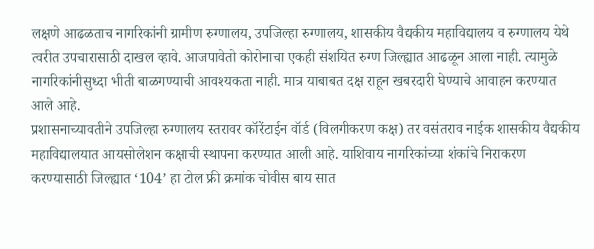लक्षणे आढळताच नागरिकांनी ग्रामीण रुग्णालय, उपजिल्हा रुग्णालय, शासकीय वैद्यकीय महाविद्यालय व रुग्णालय येथे त्वरीत उपचारासाठी दाखल व्हावे. आजपावेतो कोरोनाचा एकही संशयित रुग्ण जिल्ह्यात आढळून आला नाही. त्यामुळे नागरिकांनीसुध्दा भीती बाळगण्याची आवश्यकता नाही. मात्र याबाबत दक्ष राहून खबरदारी घेण्याचे आवाहन करण्यात आले आहे.
प्रशासनाच्यावतीने उपजिल्हा रुग्णालय स्तरावर कॉरेंटाईन वॉर्ड (विलगीकरण कक्ष) तर वसंतराव नाईक शासकीय वैद्यकीय महाविद्यालयात आयसोलेशन कक्षाची स्थापना करण्यात आली आहे. याशिवाय नागरिकांच्या शंकांचे निराकरण करण्यासाठी जिल्ह्यात ‘104’ हा टोल फ्री क्रमांक चोवीस बाय सात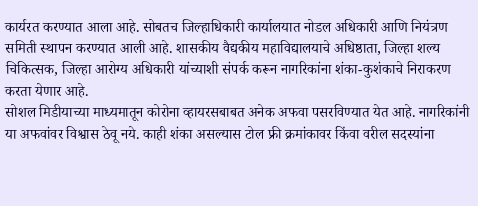कार्यरत करण्यात आला आहे. सोबतच जिल्हाधिकारी कार्यालयात नोडल अधिकारी आणि नियंत्रण समिती स्थापन करण्यात आली आहे. शासकीय वैद्यकीय महाविद्यालयाचे अधिष्ठाता, जिल्हा शल्य चिकित्सक, जिल्हा आरोग्य अधिकारी यांच्याशी संपर्क करून नागरिकांना शंका-कुशंकाचे निराकरण करता येणार आहे.
सोशल मिडीयाच्या माध्यमातून कोरोना व्हायरसबाबत अनेक अफवा पसरविण्यात येत आहे. नागरिकांनी या अफवांवर विश्वास ठेवू नये. काही शंका असल्यास टोल फ्री क्रमांकावर किंवा वरील सदस्यांना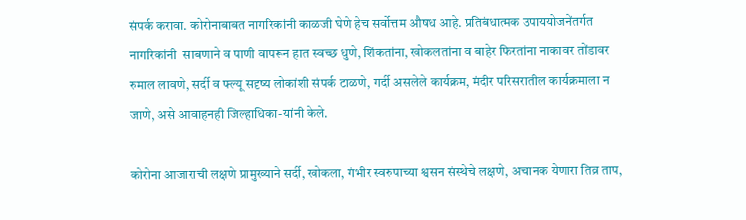संपर्क करावा. कोरोनाबाबत नागरिकांनी काळजी घेणे हेच सर्वोत्तम औषध आहे. प्रतिबंधात्मक उपाययोजनेंतर्गत नागरिकांनी  साबणाने व पाणी वापरून हात स्वच्छ धुणे, शिंकतांना, खोकलतांना व बाहेर फिरतांना नाकावर तोंडावर रुमाल लावणे, सर्दी व फ्ल्यू सदृष्य लोकांशी संपर्क टाळणे, गर्दी असलेले कार्यक्रम, मंदीर परिसरातील कार्यक्रमाला न जाणे, असे आवाहनही जिल्हाधिका-यांनी केले.

कोरोना आजाराची लक्षणे प्रामुख्याने सर्दी, खोकला, गंभीर स्वरुपाच्या श्वसन संस्थेचे लक्षणे, अचानक येणारा तिव्र ताप,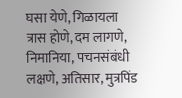घसा येणे, गिळायला त्रास होणे, दम लागणे, निमानिया, पचनसंबंधी लक्षणे, अतिसार, मुत्रपिंड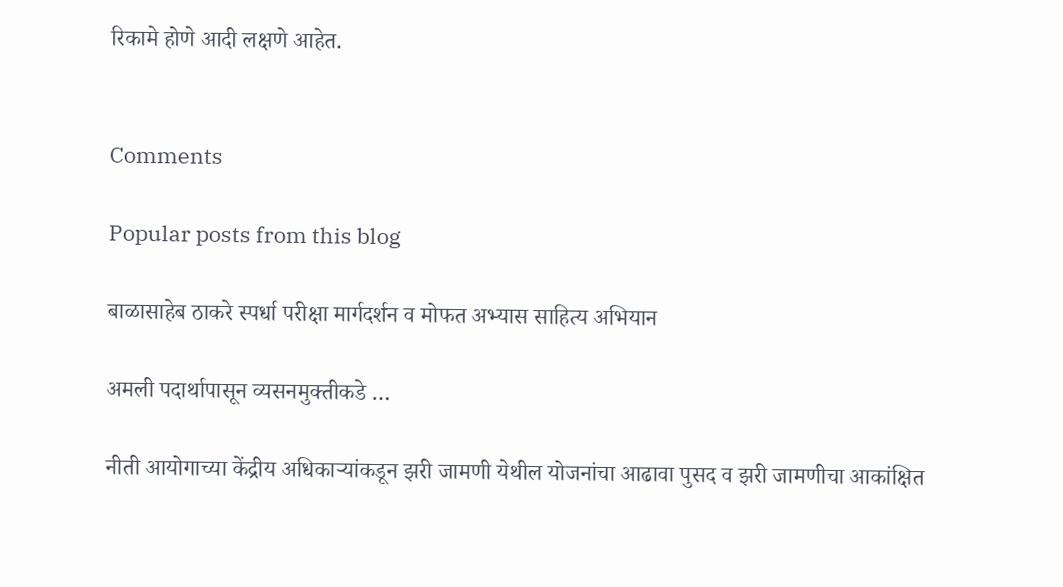रिकामे होणे आदी लक्षणे आहेत.


Comments

Popular posts from this blog

बाळासाहेब ठाकरे स्पर्धा परीक्षा मार्गदर्शन व मोफत अभ्यास साहित्य अभियान

अमली पदार्थापासून व्यसनमुक्तीकडे …

नीती आयोगाच्या केंद्रीय अधिकाऱ्यांकडून झरी जामणी येथील योजनांचा आढावा पुसद व झरी जामणीचा आकांक्षित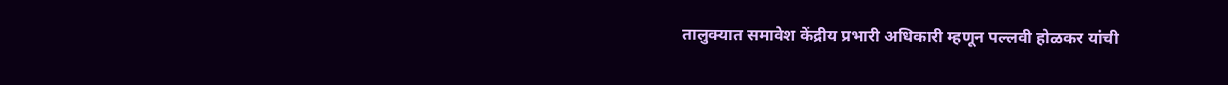तालुक्यात समावेश केंद्रीय प्रभारी अधिकारी म्हणून पल्लवी होळकर यांची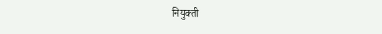नियुक्ती